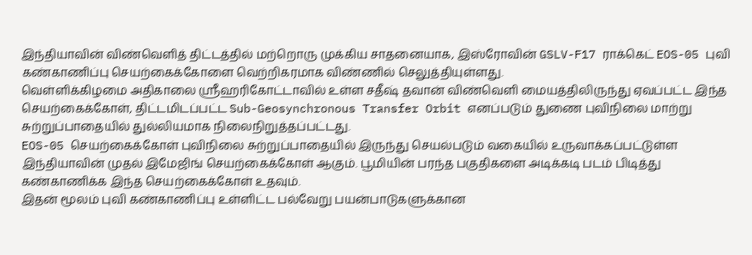இந்தியாவின் விண்வெளித் திட்டத்தில் மற்றொரு முக்கிய சாதனையாக, இஸ்ரோவின் GSLV-F17 ராக்கெட் EOS-05 புவி கண்காணிப்பு செயற்கைக்கோளை வெற்றிகரமாக விண்ணில் செலுத்தியுள்ளது.
வெள்ளிக்கிழமை அதிகாலை ஸ்ரீஹரிகோட்டாவில் உள்ள சதீஷ் தவான் விண்வெளி மையத்திலிருந்து ஏவப்பட்ட இந்த செயற்கைக்கோள், திட்டமிடப்பட்ட Sub-Geosynchronous Transfer Orbit எனப்படும் துணை புவிநிலை மாற்று சுற்றுப்பாதையில் துல்லியமாக நிலைநிறுத்தப்பட்டது.
EOS-05 செயற்கைக்கோள் புவிநிலை சுற்றுப்பாதையில் இருந்து செயல்படும் வகையில் உருவாக்கப்பட்டுள்ள இந்தியாவின் முதல் இமேஜிங் செயற்கைக்கோள் ஆகும். பூமியின் பரந்த பகுதிகளை அடிக்கடி படம் பிடித்து கண்காணிக்க இந்த செயற்கைக்கோள் உதவும்.
இதன் மூலம் புவி கண்காணிப்பு உள்ளிட்ட பல்வேறு பயன்பாடுகளுக்கான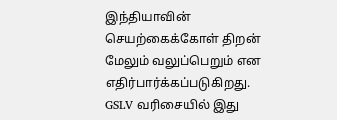இந்தியாவின் செயற்கைக்கோள் திறன் மேலும் வலுப்பெறும் என எதிர்பார்க்கப்படுகிறது.
GSLV வரிசையில் இது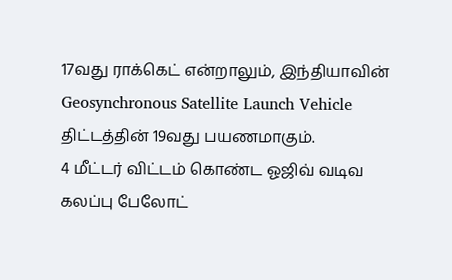17வது ராக்கெட் என்றாலும், இந்தியாவின் Geosynchronous Satellite Launch Vehicle திட்டத்தின் 19வது பயணமாகும்.
4 மீட்டர் விட்டம் கொண்ட ஓஜிவ் வடிவ கலப்பு பேலோட்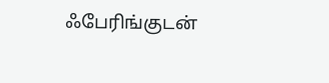ஃபேரிங்குடன்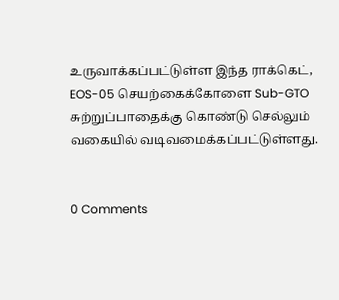உருவாக்கப்பட்டுள்ள இந்த ராக்கெட், EOS-05 செயற்கைக்கோளை Sub-GTO சுற்றுப்பாதைக்கு கொண்டு செல்லும் வகையில் வடிவமைக்கப்பட்டுள்ளது.


0 Comments